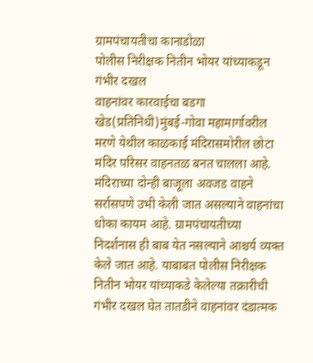ग्रामपंचायतीचा कानाडोळा
पोलीस निरीक्षक नितीन भोयर यांच्याकडून गंभीर दखल
वाहनांवर कारवाईचा बडगा
खेड(प्रतिनिधी)मुंबई-गोवा महामार्गावरील मरणे येथील काळकाई मंदिरासमोरील छोटा मंदिर परिसर वाहनतळ बनत चालला आहे. मंदिराच्या दोन्ही बाजूला अवजड वाहने सर्रासपणे उभी केली जात असल्याने वाहनांचा धोका कायम आहे. ग्रामपंचायतीच्या निदर्शनास ही बाब येत नसल्याने आश्चर्य व्यक्त केले जात आहे. याबाबत पोलीस निरीक्षक नितीन भोयर यांच्याकडे केलेल्या तक्रारीची गंभीर दखल घेत तातडीने वाहनांवर दंडात्मक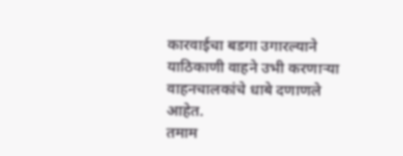कारवाईचा बडगा उगारल्याने याठिकाणी वाहने उभी करणाऱ्या वाहनचालकांचे धाबे दणाणले आहेत.
तमाम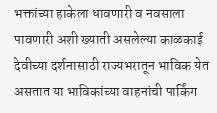भक्तांच्या हाकेला धावणारी व नवसाला पावणारी अशी ख्याती असलेल्या काळकाई देवीच्या दर्शनासाठी राज्यभरातून भाविक येत असतात या भाविकांच्या वाहनांची पार्किंग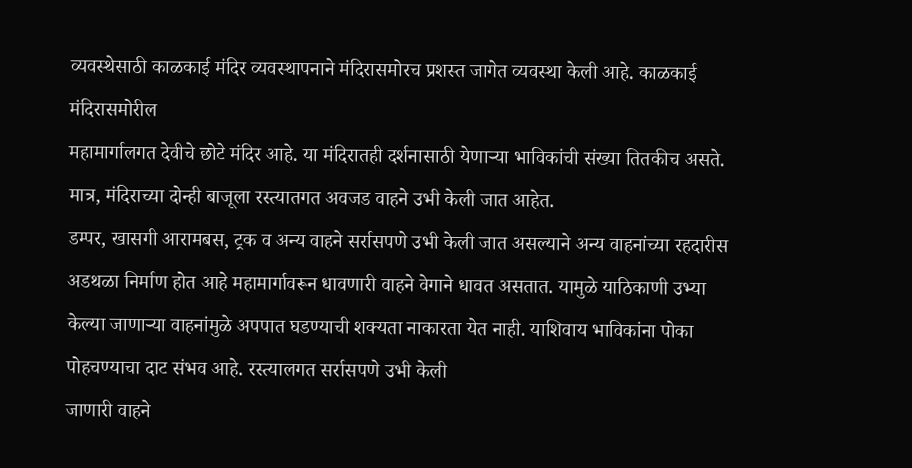व्यवस्थेसाठी काळकाई मंदिर व्यवस्थापनाने मंदिरासमोरच प्रशस्त जागेत व्यवस्था केली आहे. काळकाई मंदिरासमोरील
महामार्गालगत देवीचे छोटे मंदिर आहे. या मंदिरातही दर्शनासाठी येणाऱ्या भाविकांची संख्या तितकीच असते. मात्र, मंदिराच्या दोन्ही बाजूला रस्त्यातगत अवजड वाहने उभी केली जात आहेत.
डम्पर, खासगी आरामबस, ट्रक व अन्य वाहने सर्रासपणे उभी केली जात असल्याने अन्य वाहनांच्या रहदारीस अडथळा निर्माण होत आहे महामार्गावरून धावणारी वाहने वेगाने धावत असतात. यामुळे याठिकाणी उभ्या केल्या जाणाऱ्या वाहनांमुळे अपपात घडण्याची शक्यता नाकारता येत नाही. याशिवाय भाविकांना पोका पोहचण्याचा दाट संभव आहे. रस्त्यालगत सर्रासपणे उभी केली
जाणारी वाहने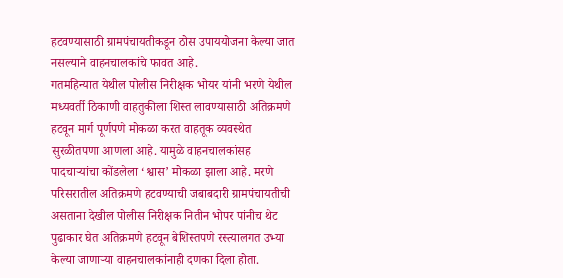हटवण्यासाठी ग्रामपंचायतीकडून ठोस उपाययोजना केल्या जात नसल्याने वाहनचालकांचे फावत आहे.
गतमहिन्यात येथील पोलीस निरीक्षक भोयर यांनी भरणे येथील मध्यवर्ती ठिकाणी वाहतुकीला शिस्त लावण्यासाठी अतिक्रमणे हटवून मार्ग पूर्णपणे मोकळा करत वाहतूक व्यवस्थेत सुरळीतपणा आणला आहे. यामुळे वाहनचालकांसह पादचाऱ्यांचा कोंडलेला ‘श्वास’ मोकळा झाला आहे. मरणे परिसरातील अतिक्रमणे हटवण्याची जबाबदारी ग्रामपंचायतीची असताना देखील पोलीस निरीक्षक नितीन भोपर पांनीच थेट पुढाकार घेत अतिक्रमणे हटवून बेशिस्तपणे रस्त्यालगत उभ्या केल्या जाणाऱ्या वाहनचालकांनाही दणका दिला होता.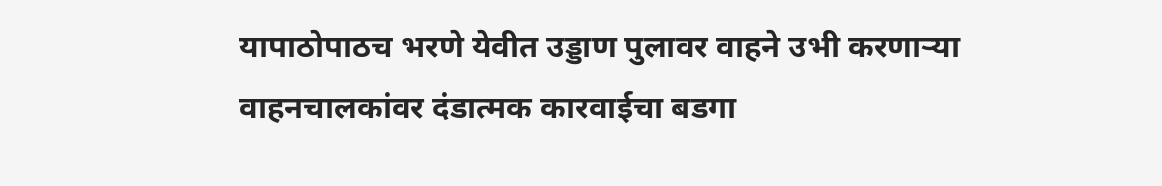यापाठोपाठच भरणे येवीत उड्डाण पुलावर वाहने उभी करणाऱ्या वाहनचालकांवर दंडात्मक कारवाईचा बडगा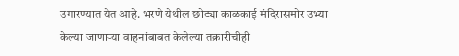उगारण्यात येत आहे. भरणे येथील छोट्या काळकाई मंदिरासमोर उभ्या केल्या जाणाऱ्या वाहनांबाबत केलेल्या तक्रारीचीही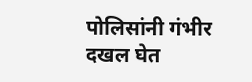पोलिसांनी गंभीर दखल घेत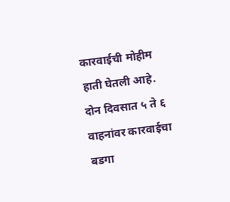कारवाईची मोहीम हाती घेतली आहे. दोन दिवसात ५ ते ६ वाहनांवर कारवाईचा बडगा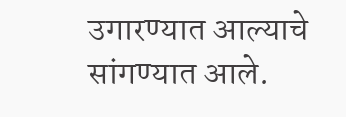उगारण्यात आल्याचे सांगण्यात आले.